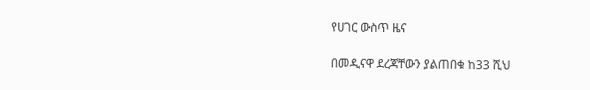የሀገር ውስጥ ዜና

በመዲናዋ ደረጃቸውን ያልጠበቁ ከ33 ሺህ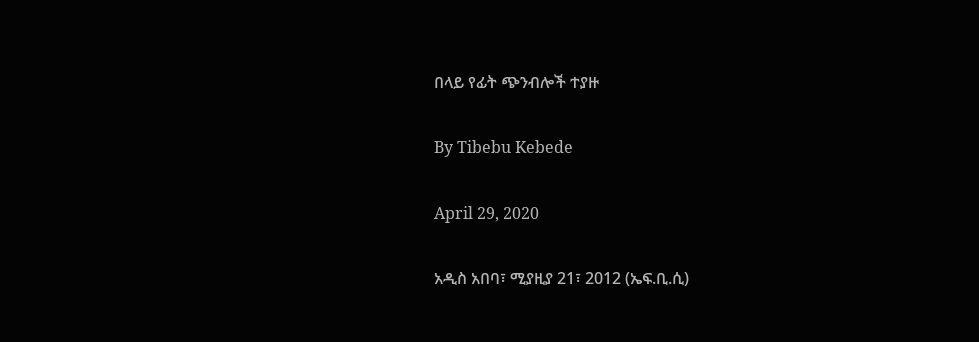በላይ የፊት ጭንብሎች ተያዙ

By Tibebu Kebede

April 29, 2020

አዲስ አበባ፣ ሚያዚያ 21፣ 2012 (ኤፍ.ቢ.ሲ)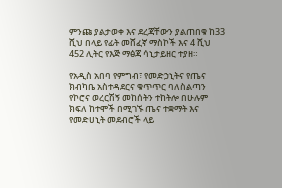ምንጩ ያልታወቀ እና ደረጃቸውን ያልጠበቁ ከ33 ሺህ በላይ የፊት መሸፈኛ ማስኮች እና 4 ሺህ 452 ሊትር የእጅ ማፅጃ ሳኒታይዘር ተያዘ።

የአዲስ አበባ የምግብ፣ የመድኃኒትና የጤና ክብካቤ አስተዳደርና ቁጥጥር ባለስልጣን የኮሮና ወረርሽኝ መከሰትን ተከትሎ በሁሉም ክፍለ ከተሞች በሚገኙ ጤና ተቋማት እና የመድሀኒት መደብሮች ላይ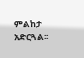ምልከታ አድርጓል፡፡